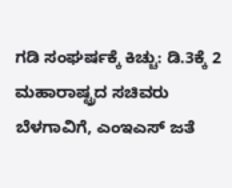ಗಡಿ ಸಂಘರ್ಷಕ್ಕೆ ಕಿಚ್ಚು: ಡಿ.3ಕ್ಕೆ 2 ಮಹಾರಾಷ್ಟ್ರದ ಸಚಿವರು ಬೆಳಗಾವಿಗೆ, ಎಂಇಎಸ್‌ ಜತೆ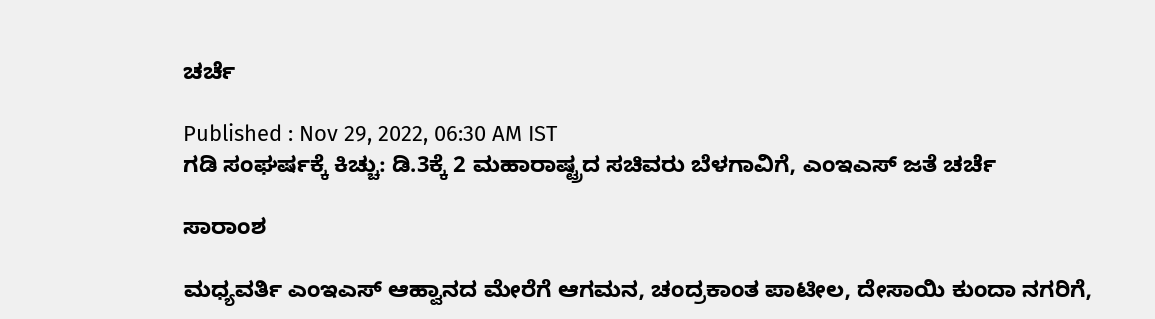ಚರ್ಚೆ

Published : Nov 29, 2022, 06:30 AM IST
ಗಡಿ ಸಂಘರ್ಷಕ್ಕೆ ಕಿಚ್ಚು: ಡಿ.3ಕ್ಕೆ 2 ಮಹಾರಾಷ್ಟ್ರದ ಸಚಿವರು ಬೆಳಗಾವಿಗೆ, ಎಂಇಎಸ್‌ ಜತೆ ಚರ್ಚೆ

ಸಾರಾಂಶ

ಮಧ್ಯವರ್ತಿ ಎಂಇಎಸ್‌ ಆಹ್ವಾನದ ಮೇರೆಗೆ ಆಗಮನ, ಚಂದ್ರಕಾಂತ ಪಾಟೀಲ, ದೇಸಾಯಿ ಕುಂದಾ ನಗರಿಗೆ,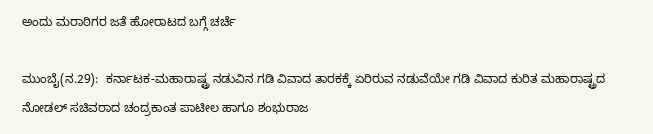ಅಂದು ಮರಾಠಿಗರ ಜತೆ ಹೋರಾಟದ ಬಗ್ಗೆ ಚರ್ಚೆ

ಮುಂಬೈ(ನ.29):  ಕರ್ನಾಟಕ-ಮಹಾರಾಷ್ಟ್ರ ನಡುವಿನ ಗಡಿ ವಿವಾದ ತಾರಕಕ್ಕೆ ಏರಿರುವ ನಡುವೆಯೇ ಗಡಿ ವಿವಾದ ಕುರಿತ ಮಹಾರಾಷ್ಟ್ರದ ನೋಡಲ್‌ ಸಚಿವರಾದ ಚಂದ್ರಕಾಂತ ಪಾಟೀಲ ಹಾಗೂ ಶಂಭುರಾಜ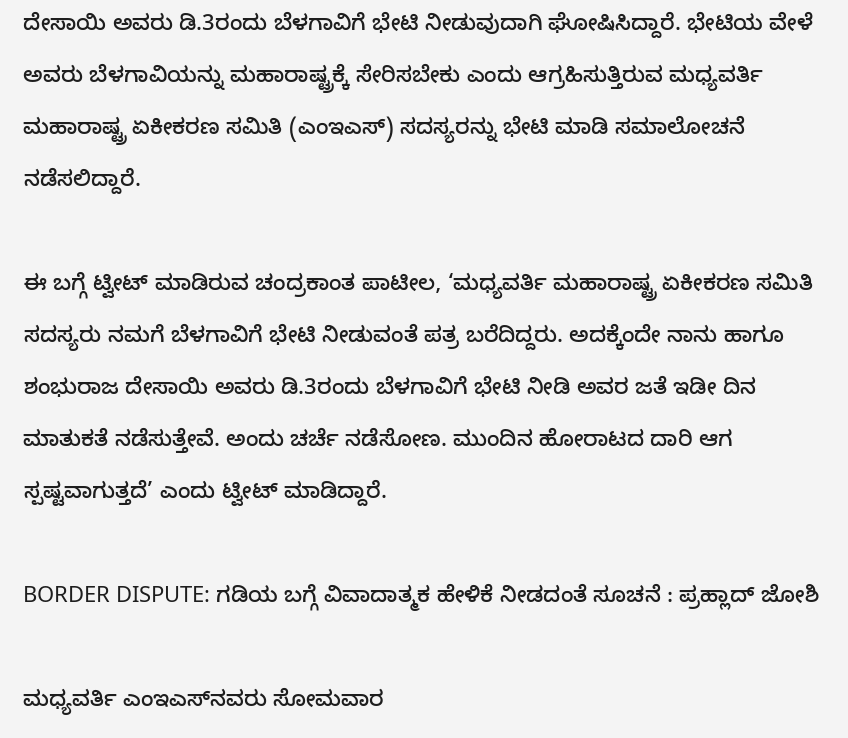ದೇಸಾಯಿ ಅವರು ಡಿ.3ರಂದು ಬೆಳಗಾವಿಗೆ ಭೇಟಿ ನೀಡುವುದಾಗಿ ಘೋಷಿಸಿದ್ದಾರೆ. ಭೇಟಿಯ ವೇಳೆ ಅವರು ಬೆಳಗಾವಿಯನ್ನು ಮಹಾರಾಷ್ಟ್ರಕ್ಕೆ ಸೇರಿಸಬೇಕು ಎಂದು ಆಗ್ರಹಿಸುತ್ತಿರುವ ಮಧ್ಯವರ್ತಿ ಮಹಾರಾಷ್ಟ್ರ ಏಕೀಕರಣ ಸಮಿತಿ (ಎಂಇಎಸ್‌) ಸದಸ್ಯರನ್ನು ಭೇಟಿ ಮಾಡಿ ಸಮಾಲೋಚನೆ ನಡೆಸಲಿದ್ದಾರೆ.

ಈ ಬಗ್ಗೆ ಟ್ವೀಟ್‌ ಮಾಡಿರುವ ಚಂದ್ರಕಾಂತ ಪಾಟೀಲ, ‘ಮಧ್ಯವರ್ತಿ ಮಹಾರಾಷ್ಟ್ರ ಏಕೀಕರಣ ಸಮಿತಿ ಸದಸ್ಯರು ನಮಗೆ ಬೆಳಗಾವಿಗೆ ಭೇಟಿ ನೀಡುವಂತೆ ಪತ್ರ ಬರೆದಿದ್ದರು. ಅದಕ್ಕೆಂದೇ ನಾನು ಹಾಗೂ ಶಂಭುರಾಜ ದೇಸಾಯಿ ಅವರು ಡಿ.3ರಂದು ಬೆಳಗಾವಿಗೆ ಭೇಟಿ ನೀಡಿ ಅವರ ಜತೆ ಇಡೀ ದಿನ ಮಾತುಕತೆ ನಡೆಸುತ್ತೇವೆ. ಅಂದು ಚರ್ಚೆ ನಡೆಸೋಣ. ಮುಂದಿನ ಹೋರಾಟದ ದಾರಿ ಆಗ ಸ್ಪಷ್ಟವಾಗುತ್ತದೆ’ ಎಂದು ಟ್ವೀಟ್‌ ಮಾಡಿದ್ದಾರೆ.

BORDER DISPUTE: ಗಡಿಯ ಬಗ್ಗೆ ವಿವಾದಾತ್ಮಕ ಹೇಳಿಕೆ ನೀಡದಂತೆ ಸೂಚನೆ : ಪ್ರಹ್ಲಾದ್‌ ಜೋಶಿ

ಮಧ್ಯವರ್ತಿ ಎಂಇಎಸ್‌ನವರು ಸೋಮವಾರ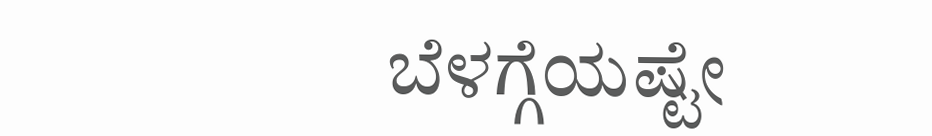ಬೆಳಗ್ಗೆಯಷ್ಟೇ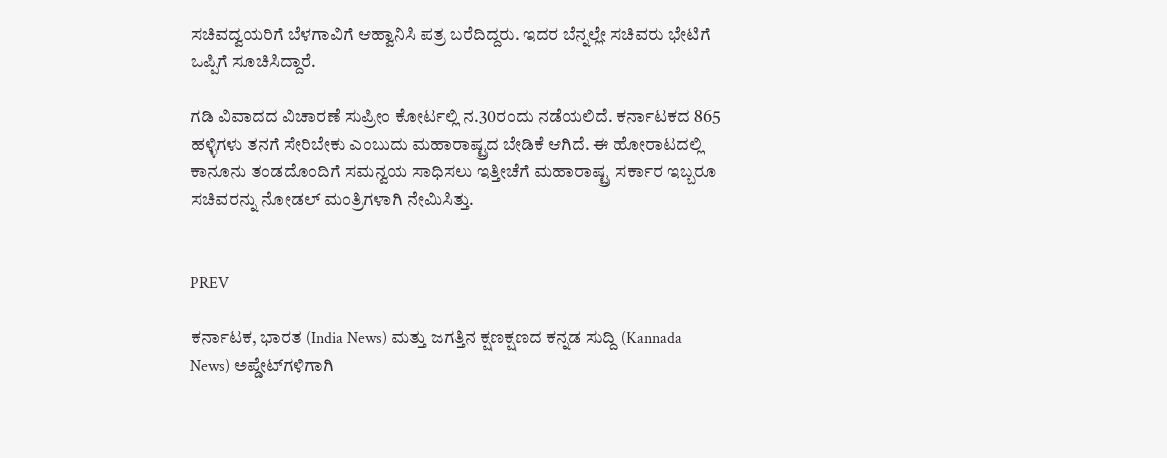ಸಚಿವದ್ವಯರಿಗೆ ಬೆಳಗಾವಿಗೆ ಆಹ್ವಾನಿಸಿ ಪತ್ರ ಬರೆದಿದ್ದರು. ಇದರ ಬೆನ್ನಲ್ಲೇ ಸಚಿವರು ಭೇಟಿಗೆ ಒಪ್ಪಿಗೆ ಸೂಚಿಸಿದ್ದಾರೆ.

ಗಡಿ ವಿವಾದದ ವಿಚಾರಣೆ ಸುಪ್ರೀಂ ಕೋರ್ಟಲ್ಲಿ ನ.30ರಂದು ನಡೆಯಲಿದೆ. ಕರ್ನಾಟಕದ 865 ಹಳ್ಳಿಗಳು ತನಗೆ ಸೇರಿಬೇಕು ಎಂಬುದು ಮಹಾರಾಷ್ಟ್ರದ ಬೇಡಿಕೆ ಆಗಿದೆ. ಈ ಹೋರಾಟದಲ್ಲಿ ಕಾನೂನು ತಂಡದೊಂದಿಗೆ ಸಮನ್ವಯ ಸಾಧಿಸಲು ಇತ್ತೀಚೆಗೆ ಮಹಾರಾಷ್ಟ್ರ ಸರ್ಕಾರ ಇಬ್ಬರೂ ಸಚಿವರನ್ನು ನೋಡಲ್‌ ಮಂತ್ರಿಗಳಾಗಿ ನೇಮಿಸಿತ್ತು.


PREV

ಕರ್ನಾಟಕ, ಭಾರತ (India News) ಮತ್ತು ಜಗತ್ತಿನ ಕ್ಷಣಕ್ಷಣದ ಕನ್ನಡ ಸುದ್ದಿ (Kannada News) ಅಪ್ಡೇಟ್‌ಗಳಿಗಾಗಿ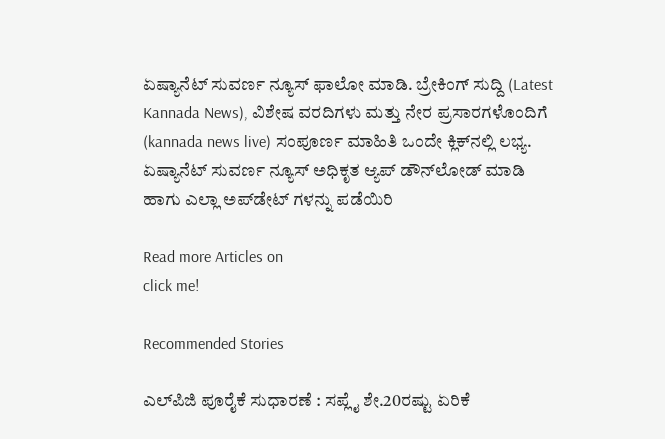ಏಷ್ಯಾನೆಟ್ ಸುವರ್ಣ ನ್ಯೂಸ್‌ ಫಾಲೋ ಮಾಡಿ. ಬ್ರೇಕಿಂಗ್ ಸುದ್ದಿ (Latest Kannada News), ವಿಶೇಷ ವರದಿಗಳು ಮತ್ತು ನೇರ ಪ್ರಸಾರಗಳೊಂದಿಗೆ (kannada news live) ಸಂಪೂರ್ಣ ಮಾಹಿತಿ ಒಂದೇ ಕ್ಲಿಕ್‌ನಲ್ಲಿ ಲಭ್ಯ. ಏಷ್ಯಾನೆಟ್ ಸುವರ್ಣ ನ್ಯೂಸ್ ಅಧಿಕೃತ ಆ್ಯಪ್ ಡೌನ್‌ಲೋಡ್ ಮಾಡಿ ಹಾಗು ಎಲ್ಲಾ ಅಪ್‌ಡೇಟ್ ಗಳನ್ನು ಪಡೆಯಿರಿ

Read more Articles on
click me!

Recommended Stories

ಎಲ್‌ಪಿಜಿ ಪೂರೈಕೆ ಸುಧಾರಣೆ : ಸಪ್ಲೈ ಶೇ.20ರಷ್ಟು ಏರಿಕೆ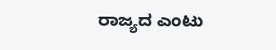ರಾಜ್ಯದ ಎಂಟು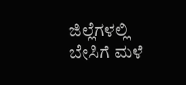ಜಿಲ್ಲೆಗಳಲ್ಲಿ ಬೇಸಿಗೆ ಮಳೆ